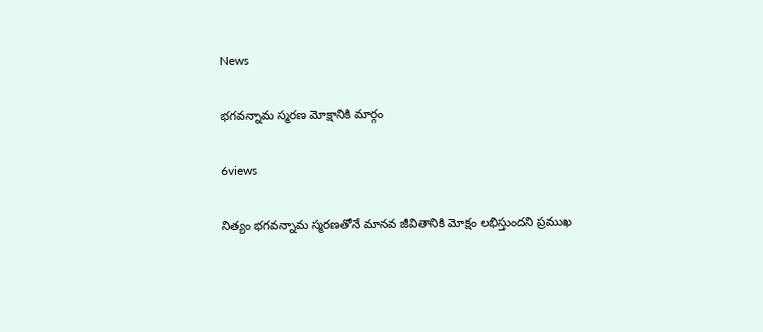News

భగవన్నామ స్మరణ మోక్షానికి మార్గం

6views

నిత్యం భగవన్నామ స్మరణతోనే మానవ జీవితానికి మోక్షం లభిస్తుందని ప్రముఖ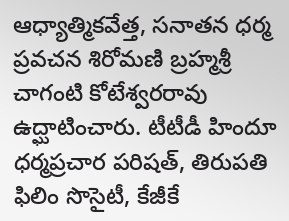ఆధ్యాత్మికవేత్త, సనాతన ధర్మ ప్రవచన శిరోమణి బ్రహ్మశ్రీ చాగంటి కోటేశ్వరరావు ఉద్ఘాటించారు. టీటీడీ హిందూ ధర్మప్రచార పరిషత్‌, తిరుపతి ఫిలిం సొసైటీ, కేజీకే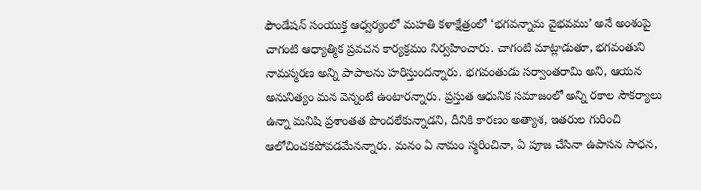ఫౌండేషన్‌ సంయుక్త ఆధ్వర్యంలో మహతి కళాక్షేత్రంలో ‘భగవన్నామ వైభవము’ అనే అంశంపై చాగంటి ఆధ్యాత్మిక ప్రవచన కార్యక్రమం నిర్వహించారు. చాగంటి మాట్లాడుతూ, భగవంతుని నామస్మరణ అన్ని పాపాలను హరిస్తుందన్నారు. భగవంతుడు సర్వాంతరామి అని, ఆయన అనునిత్యం మన వెన్నంటే ఉంటారన్నారు. ప్రస్తుత ఆధునిక సమాజంలో అన్ని రకాల సౌకర్యాలు ఉన్నా మనిషి ప్రశాంతత పొందలేకున్నాడని, దీనికి కారణం అత్యాశ, ఇతరుల గురించి ఆలోచించకపోవడమేనన్నారు. మనం ఏ నామం స్మరించినా, ఏ పూజ చేసినా ఉపాసన సాధన,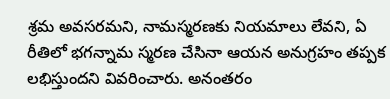శ్రమ అవసరమని, నామస్మరణకు నియమాలు లేవని, ఏ రీతిలో భగన్నామ స్మరణ చేసినా ఆయన అనుగ్రహం తప్పక లభిస్తుందని వివరించారు. అనంతరం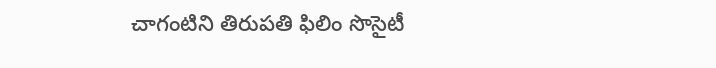చాగంటిని తిరుపతి ఫిలిం సొసైటీ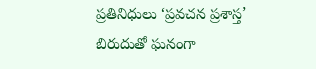ప్రతినిధులు ‘ప్రవచన ప్రశాస్త’ బిరుదుతో ఘనంగా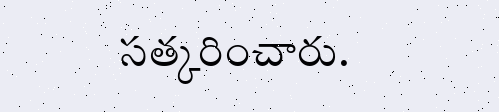సత్కరించారు.